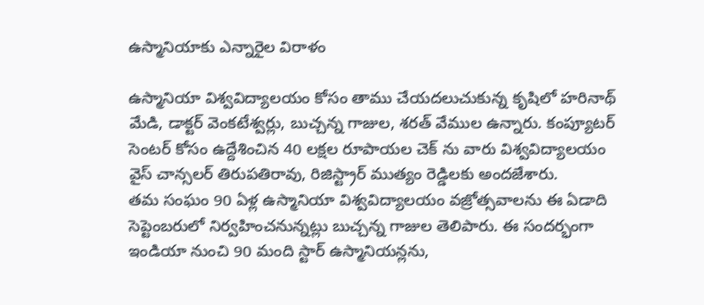ఉస్మానియాకు ఎన్నారైల విరాళం

ఉస్మానియా విశ్వవిద్యాలయం కోసం తాము చేయదలుచుకున్న కృషిలో హరినాథ్ మేడి, డాక్టర్ వెంకటేశ్వర్లు, బుచ్చన్న గాజుల, శరత్ వేముల ఉన్నారు. కంప్యూటర్ సెంటర్ కోసం ఉద్దేశించిన 40 లక్షల రూపాయల చెక్ ను వారు విశ్వవిద్యాలయం వైస్ చాన్సలర్ తిరుపతిరావు, రిజిస్ట్రార్ ముత్యం రెడ్డిలకు అందజేశారు.
తమ సంఘం 90 ఏళ్ల ఉస్మానియా విశ్వవిద్యాలయం వజ్రోత్సవాలను ఈ ఏడాది సెప్టెంబరులో నిర్వహించనున్నట్లు బుచ్చన్న గాజుల తెలిపారు. ఈ సందర్భంగా ఇండియా నుంచి 90 మంది స్టార్ ఉస్మానియన్లను,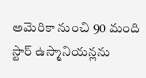అమెరికా నుంచి 90 మంది స్టార్ ఉస్మానియన్లను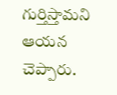గుర్తిస్తామని ఆయన చెప్పారు.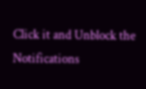Click it and Unblock the Notifications